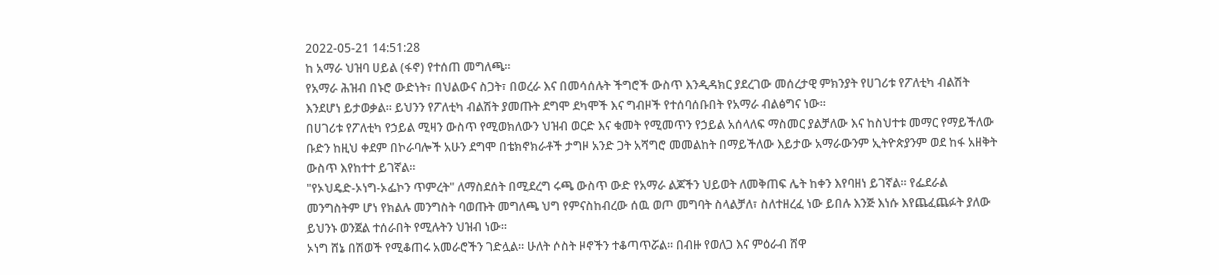2022-05-21 14:51:28
ከ አማራ ህዝባ ሀይል (ፋኖ) የተሰጠ መግለጫ።
የአማራ ሕዝብ በኑሮ ውድነት፣ በህልውና ስጋት፣ በወረራ እና በመሳሰሉት ችግሮች ውስጥ እንዲዳክር ያደረገው መሰረታዊ ምክንያት የሀገሪቱ የፖለቲካ ብልሽት እንደሆነ ይታወቃል። ይህንን የፖለቲካ ብልሽት ያመጡት ደግሞ ደካሞች እና ግብዞች የተሰባሰቡበት የአማራ ብልፅግና ነው።
በሀገሪቱ የፖለቲካ የኃይል ሚዛን ውስጥ የሚወክለውን ህዝብ ወርድ እና ቁመት የሚመጥን የኃይል አሰላለፍ ማስመር ያልቻለው እና ከስህተቱ መማር የማይችለው ቡድን ከዚህ ቀደም በኮራባሎች አሁን ደግሞ በቴክኖክራቶች ታግዞ አንድ ጋት አሻግሮ መመልከት በማይችለው እይታው አማራውንም ኢትዮጵያንም ወደ ከፋ አዘቅት ውስጥ እየከተተ ይገኛል።
"የኦህዴድ-ኦነግ-ኦፌኮን ጥምረት" ለማስደሰት በሚደረግ ሩጫ ውስጥ ውድ የአማራ ልጆችን ህይወት ለመቅጠፍ ሌት ከቀን እየባዘነ ይገኛል። የፌደራል መንግስትም ሆነ የክልሉ መንግስት ባወጡት መግለጫ ህግ የምናስከብረው ሰዉ ወጦ መግባት ስላልቻለ፣ ስለተዘረፈ ነው ይበሉ እንጅ እነሱ እየጨፈጨፉት ያለው ይህንኑ ወንጀል ተሰራበት የሚሉትን ህዝብ ነው።
ኦነግ ሸኔ በሽወች የሚቆጠሩ አመራሮችን ገድሏል። ሁለት ሶስት ዞኖችን ተቆጣጥሯል። በብዙ የወለጋ እና ምዕራብ ሸዋ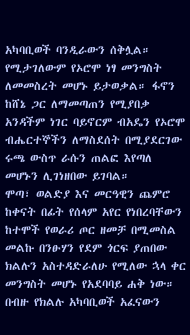አካባቢወች ባንዲራውን ሰቅሏል። የሚታገለውም የኦሮሞ ነፃ መንግስት ለመመስረት መሆኑ ይታወቃል። ፋኖን ከሸኔ ጋር ለማመጣጠን የሚያበቃ አንዳችም ነገር ባይኖርም ብአዴን የኦሮሞ ብሔርተኞችን ለማስደሰት በሚያደርገው ሩጫ ውስጥ ራሱን ጠልፎ እየጣለ መሆኑን ሊገነዘበው ይገባል።
ሞጣ፣ ወልድያ እና መርዓዊን ጨምሮ ከቀናት በፊት የሰላም አየር የነበረባቸውን ከተሞች የወራሪ ጦር ዘመቻ በሚመስል መልኩ በንፁሃን የደም ጎርፍ ያጠበው ክልሉን አስተዳድራለሁ የሚለው ኋላ ቀር መንግስት መሆኑ የአደባባይ ሐቅ ነው።
በብዙ የክልሉ አካባቢወች አፈናውን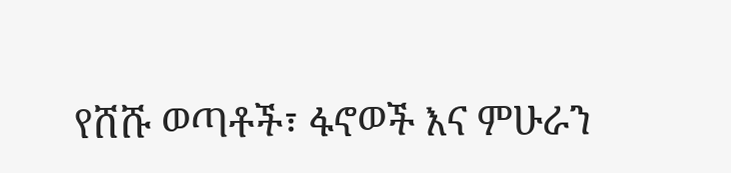የሸሹ ወጣቶች፣ ፋኖወች እና ምሁራን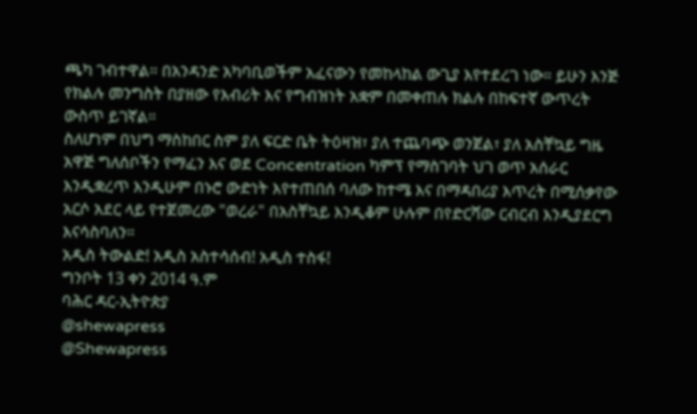ጫካ ገብተዋል። በአንዳንድ አካባቢወችም አፈናውን የመከላከል ውጊያ እየተደረገ ነው። ይሁን እንጅ የክልሉ መንግስት በያዘው የእብሪት እና የግብዝነት አቋም በመቀጠሉ ክልሉ በከፍተኛ ውጥረት ውስጥ ይገኛል።
ስለሆነም በህግ ማስከበር ስም ያለ ፍርድ ቤት ትዕዛዝ፣ ያለ ተጨባጭ ወንጀል፣ ያለ አስቸኳይ ግዜ አዋጅ ግለሰቦችን የማፈን እና ወደ Concentration ካምፕ የማስገባት ህገ ወጥ አሰራር እንዲቋረጥ እንዲሁም በኑሮ ውድነት እየተጠበሰ ባለው ከተሜ እና በማዳበሪያ እጥረት በሚሰቃየው አርሶ አደር ላይ የተጀመረው "ወረራ" በአስቸኳይ እንዲቆም ሁሉም በየድርሻው ርብርብ እንዲያደርግ እናሳስባለን።
አዲስ ትውልድ! አዲስ አስተሳሰብ! አዲስ ተስፋ!
ግንቦት 13 ቀን 2014 ዓ.ም
ባሕር ዳር-ኢትዮጵያ
@shewapress
@Shewapress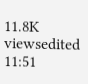11.8K viewsedited 11:51